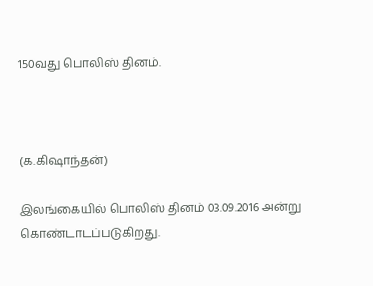150வது பொலிஸ் தினம்.



(க.கிஷாந்தன்)

இலங்கையில் பொலிஸ் தினம் 03.09.2016 அன்று கொண்டாடப்படுகிறது.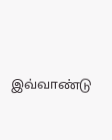இவ்வாண்டு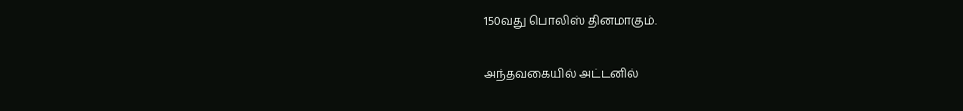150வது பொலிஸ் தினமாகும்.

அந்தவகையில் அட்டனில்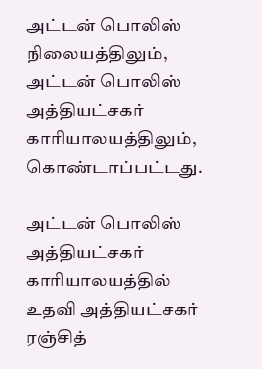அட்டன் பொலிஸ் நிலையத்திலும், அட்டன் பொலிஸ் அத்தியட்சகர் காரியாலயத்திலும், கொண்டாப்பட்டது.

அட்டன் பொலிஸ் அத்தியட்சகர் காரியாலயத்தில் உதவி அத்தியட்சகர் ரஞ்சித்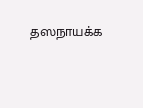தஸநாயக்க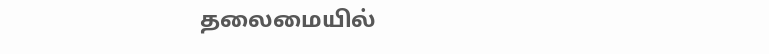தலைமையில்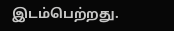இடம்பெற்றது.